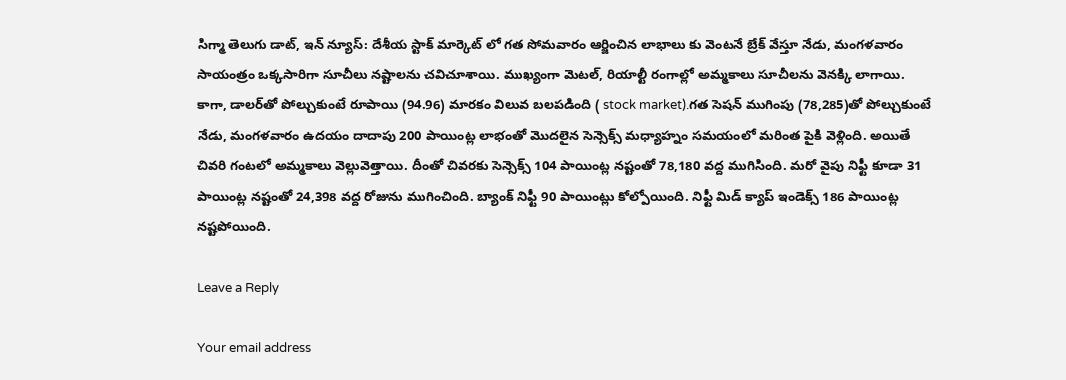సిగ్మా తెలుగు డాట్, ఇన్ న్యూస్: దేశీయ స్టాక్ మార్కెట్ లో గత సోమవారం ఆర్జించిన లాభాలు కు వెంటనే బ్రేక్ వేస్తూ నేడు, మంగళవారం సాయంత్రం ఒక్కసారిగా సూచీలు నష్టాలను చవిచూశాయి. ముఖ్యంగా మెటల్, రియాల్టీ రంగాల్లో అమ్మకాలు సూచీలను వెనక్కి లాగాయి. కాగా, డాలర్‌తో పోల్చుకుంటే రూపాయి (94.96) మారకం విలువ బలపడింది ( stock market).గత సెషన్ ముగింపు (78,285)తో పోల్చుకుంటే నేడు, మంగళవారం ఉదయం దాదాపు 200 పాయింట్ల లాభంతో మొదలైన సెన్సెక్స్ మధ్యాహ్నం సమయంలో మరింత పైకి వెళ్లింది. అయితే చివరి గంటలో అమ్మకాలు వెల్లువెత్తాయి. దీంతో చివరకు సెన్సెక్స్ 104 పాయింట్ల నష్టంతో 78,180 వద్ద ముగిసింది. మరో వైపు నిఫ్టీ కూడా 31 పాయింట్ల నష్టంతో 24,398 వద్ద రోజును ముగించింది. బ్యాంక్ నిఫ్టీ 90 పాయింట్లు కోల్పోయింది. నిఫ్టీ మిడ్ క్యాప్ ఇండెక్స్ 186 పాయింట్ల నష్టపోయింది.

Leave a Reply

Your email address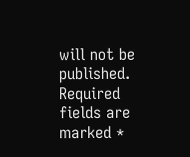will not be published. Required fields are marked *